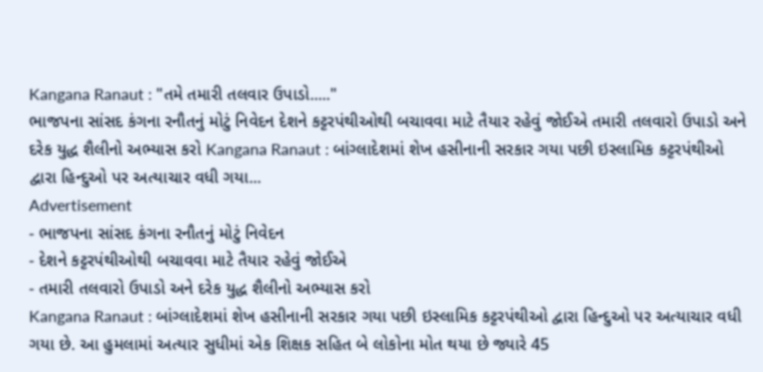Kangana Ranaut : "તમે તમારી તલવાર ઉપાડો....."
ભાજપના સાંસદ કંગના રનૌતનું મોટું નિવેદન દેશને કટ્ટરપંથીઓથી બચાવવા માટે તૈયાર રહેવું જોઈએ તમારી તલવારો ઉપાડો અને દરેક યુદ્ધ શૈલીનો અભ્યાસ કરો Kangana Ranaut : બાંગ્લાદેશમાં શેખ હસીનાની સરકાર ગયા પછી ઇસ્લામિક કટ્ટરપંથીઓ દ્વારા હિન્દુઓ પર અત્યાચાર વધી ગયા...
Advertisement
- ભાજપના સાંસદ કંગના રનૌતનું મોટું નિવેદન
- દેશને કટ્ટરપંથીઓથી બચાવવા માટે તૈયાર રહેવું જોઈએ
- તમારી તલવારો ઉપાડો અને દરેક યુદ્ધ શૈલીનો અભ્યાસ કરો
Kangana Ranaut : બાંગ્લાદેશમાં શેખ હસીનાની સરકાર ગયા પછી ઇસ્લામિક કટ્ટરપંથીઓ દ્વારા હિન્દુઓ પર અત્યાચાર વધી ગયા છે. આ હુમલામાં અત્યાર સુધીમાં એક શિક્ષક સહિત બે લોકોના મોત થયા છે જ્યારે 45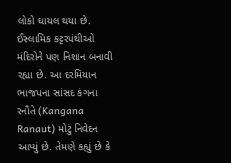લોકો ઘાયલ થયા છે. ઈસ્લામિક કટ્ટરપંથીઓ મંદિરોને પણ નિશાન બનાવી રહ્યા છે. આ દરમિયાન ભાજપના સાંસદ કંગના રનૌતે (Kangana Ranaut) મોટું નિવેદન આપ્યું છે. તેમણે કહ્યું છે કે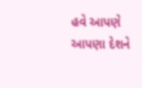હવે આપણે આપણા દેશને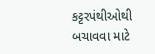કટ્ટરપંથીઓથી બચાવવા માટે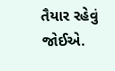તૈયાર રહેવું જોઈએ.